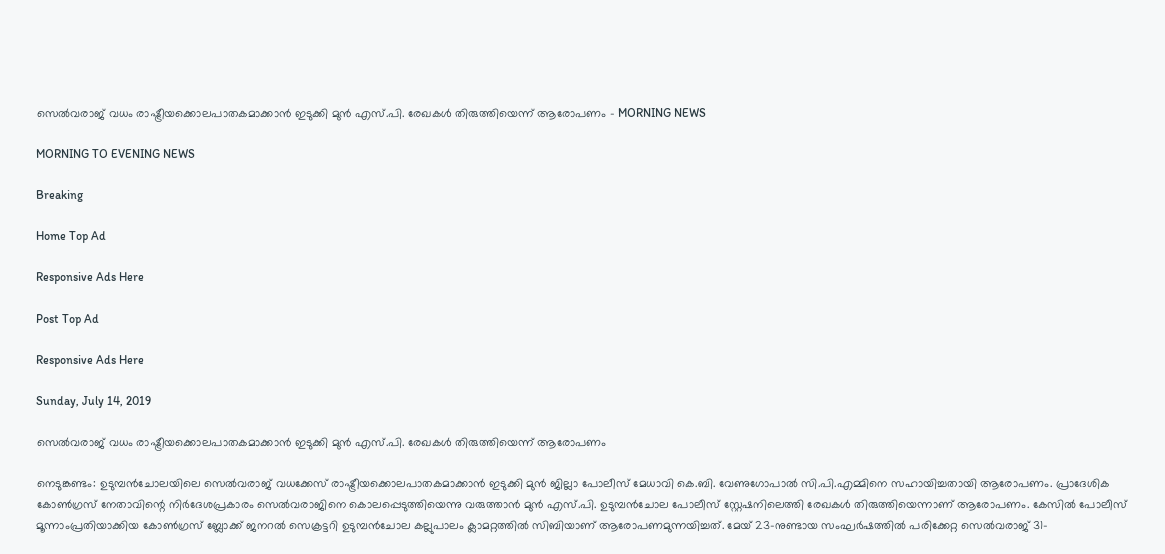സെൽവരാജ് വധം രാഷ്ട്രീയക്കൊലപാതകമാക്കാൻ ഇടുക്കി മുൻ എസ്.പി. രേഖകൾ തിരുത്തിയെന്ന് ആരോപണം - MORNING NEWS

MORNING TO EVENING NEWS

Breaking

Home Top Ad

Responsive Ads Here

Post Top Ad

Responsive Ads Here

Sunday, July 14, 2019

സെൽവരാജ് വധം രാഷ്ട്രീയക്കൊലപാതകമാക്കാൻ ഇടുക്കി മുൻ എസ്.പി. രേഖകൾ തിരുത്തിയെന്ന് ആരോപണം

നെടുങ്കണ്ടം: ഉടുമ്പൻചോലയിലെ സെൽവരാജ് വധക്കേസ് രാഷ്ട്രീയക്കൊലപാതകമാക്കാൻ ഇടുക്കി മുൻ ജില്ലാ പോലീസ് മേധാവി കെ.ബി. വേണുഗോപാൽ സി.പി.എമ്മിനെ സഹായിച്ചതായി ആരോപണം. പ്രാദേശിക കോൺഗ്രസ് നേതാവിന്റെ നിർദേശപ്രകാരം സെൽവരാജിനെ കൊലപ്പെടുത്തിയെന്നു വരുത്താൻ മുൻ എസ്.പി. ഉടുമ്പൻചോല പോലീസ് സ്റ്റേഷനിലെത്തി രേഖകൾ തിരുത്തിയെന്നാണ് ആരോപണം. കേസിൽ പോലീസ് മൂന്നാംപ്രതിയാക്കിയ കോൺഗ്രസ് ബ്ലോക്ക് ജനറൽ സെക്രട്ടറി ഉടുമ്പൻചോല കല്ലുപാലം ക്ലാമറ്റത്തിൽ സിബിയാണ് ആരോപണമുന്നയിച്ചത്. മേയ് 23-നുണ്ടായ സംഘർഷത്തിൽ പരിക്കേറ്റ സെൽവരാജ് 31-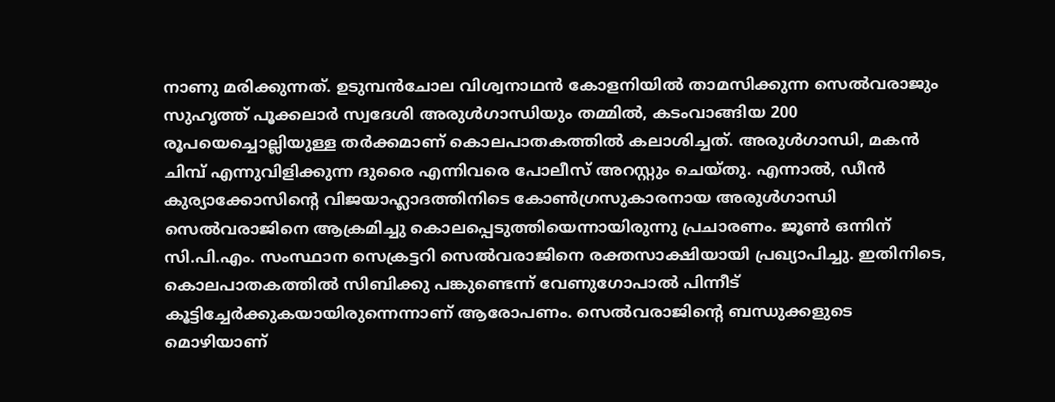നാണു മരിക്കുന്നത്. ഉടുമ്പൻചോല വിശ്വനാഥൻ കോളനിയിൽ താമസിക്കുന്ന സെൽവരാജും സുഹൃത്ത് പൂക്കലാർ സ്വദേശി അരുൾഗാന്ധിയും തമ്മിൽ, കടംവാങ്ങിയ 200 രൂപയെച്ചൊല്ലിയുള്ള തർക്കമാണ് കൊലപാതകത്തിൽ കലാശിച്ചത്. അരുൾഗാന്ധി, മകൻ ചിമ്പ് എന്നുവിളിക്കുന്ന ദുരൈ എന്നിവരെ പോലീസ് അറസ്റ്റും ചെയ്തു. എന്നാൽ, ഡീൻ കുര്യാക്കോസിന്റെ വിജയാഹ്ലാദത്തിനിടെ കോൺഗ്രസുകാരനായ അരുൾഗാന്ധി സെൽവരാജിനെ ആക്രമിച്ചു കൊലപ്പെടുത്തിയെന്നായിരുന്നു പ്രചാരണം. ജൂൺ ഒന്നിന് സി.പി.എം. സംസ്ഥാന സെക്രട്ടറി സെൽവരാജിനെ രക്തസാക്ഷിയായി പ്രഖ്യാപിച്ചു. ഇതിനിടെ, കൊലപാതകത്തിൽ സിബിക്കു പങ്കുണ്ടെന്ന് വേണുഗോപാൽ പിന്നീട് കൂട്ടിച്ചേർക്കുകയായിരുന്നെന്നാണ് ആരോപണം. സെൽവരാജിന്റെ ബന്ധുക്കളുടെ മൊഴിയാണ്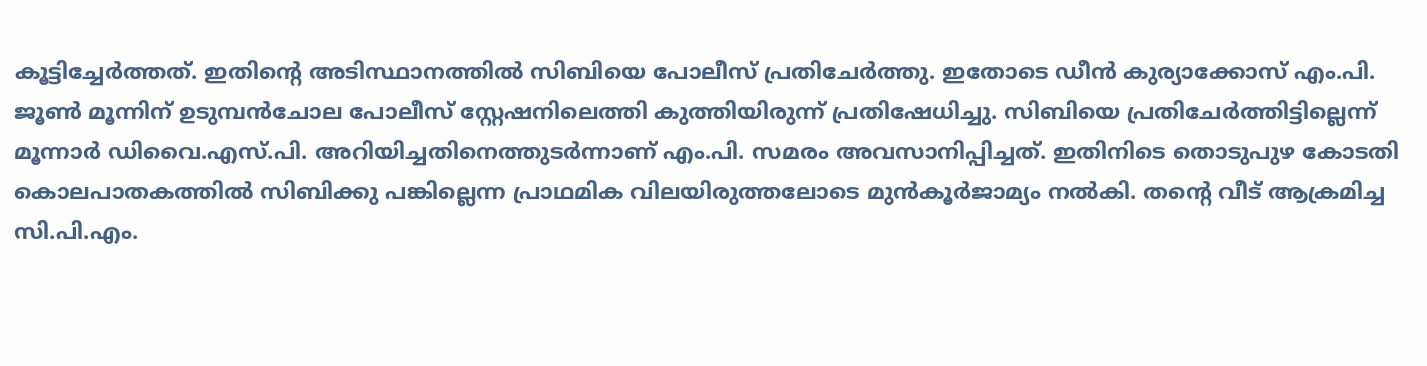കൂട്ടിച്ചേർത്തത്. ഇതിന്റെ അടിസ്ഥാനത്തിൽ സിബിയെ പോലീസ് പ്രതിചേർത്തു. ഇതോടെ ഡീൻ കുര്യാക്കോസ് എം.പി. ജൂൺ മൂന്നിന് ഉടുമ്പൻചോല പോലീസ് സ്റ്റേഷനിലെത്തി കുത്തിയിരുന്ന് പ്രതിഷേധിച്ചു. സിബിയെ പ്രതിചേർത്തിട്ടില്ലെന്ന് മൂന്നാർ ഡിവൈ.എസ്.പി. അറിയിച്ചതിനെത്തുടർന്നാണ് എം.പി. സമരം അവസാനിപ്പിച്ചത്. ഇതിനിടെ തൊടുപുഴ കോടതി കൊലപാതകത്തിൽ സിബിക്കു പങ്കില്ലെന്ന പ്രാഥമിക വിലയിരുത്തലോടെ മുൻകൂർജാമ്യം നൽകി. തന്റെ വീട് ആക്രമിച്ച സി.പി.എം.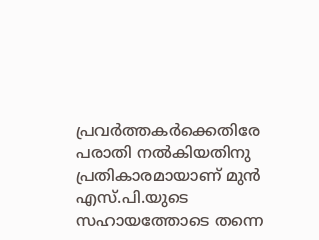പ്രവർത്തകർക്കെതിരേ പരാതി നൽകിയതിനു പ്രതികാരമായാണ് മുൻ എസ്.പി.യുടെ സഹായത്തോടെ തന്നെ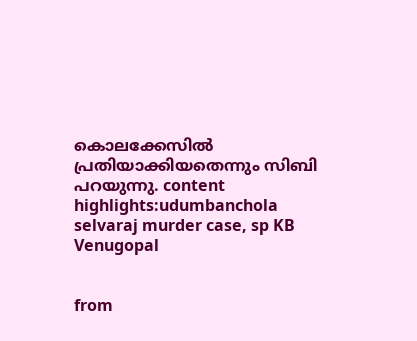കൊലക്കേസിൽ പ്രതിയാക്കിയതെന്നും സിബി പറയുന്നു. content highlights:udumbanchola selvaraj murder case, sp KB Venugopal


from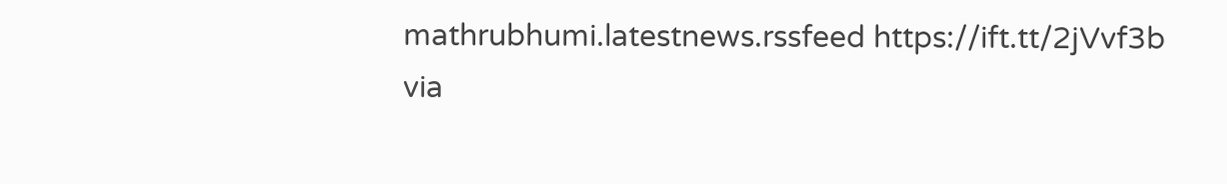mathrubhumi.latestnews.rssfeed https://ift.tt/2jVvf3b
via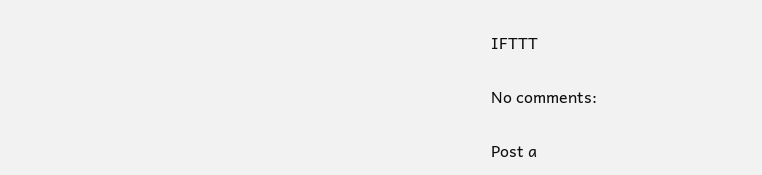IFTTT

No comments:

Post a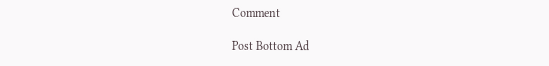Comment

Post Bottom Ad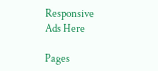Responsive Ads Here

Pages